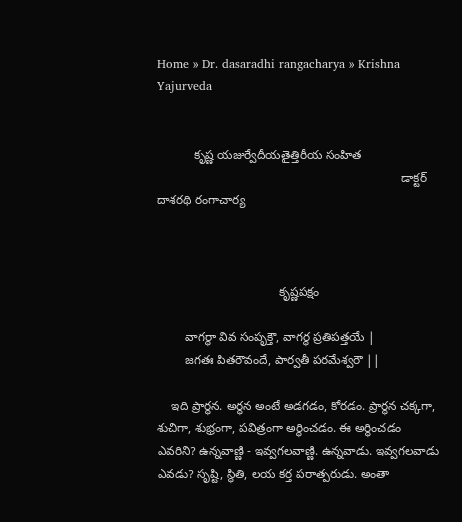Home » Dr. dasaradhi rangacharya » Krishna Yajurveda


           కృష్ణ యజుర్వేదీయతైత్తిరీయ సంహిత
                                                                        డాక్టర్ దాశరథి రంగాచార్య



                                    కృష్ణపక్షం

        వాగర్థా వివ సంపృక్తౌ, వాగర్థ ప్రతిపత్తయే |
        జగతః పితరౌవందే, పార్వతీ పరమేశ్వరౌ ||

    ఇది ప్రార్థన. అర్థన అంటే అడగడం, కోరడం. ప్రార్థన చక్కగా, శుచిగా, శుభ్రంగా, పవిత్రంగా అర్థించడం. ఈ అర్థించడం ఎవరిని? ఉన్నవాణ్ణి - ఇవ్వగలవాణ్ణి. ఉన్నవాడు. ఇవ్వగలవాడు ఎవడు? సృష్టి, స్థితి, లయ కర్త పరాత్పరుడు. అంతా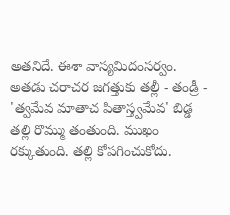అతనిదే. ఈశా వాస్యమిదంసర్వం. అతడు చరాచర జగత్తుకు తల్లీ - తండ్రీ - 'త్వమేవ మాతాచ పితాస్త్వమేవ' బిడ్డ తల్లి రొమ్ము తంతుంది. ముఖం రక్కుతుంది. తల్లి కోపగించుకోదు.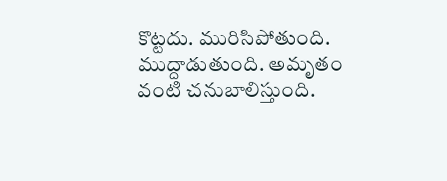కొట్టదు. మురిసిపోతుంది. ముద్దాడుతుంది. అమృతం వంటి చనుబాలిస్తుంది.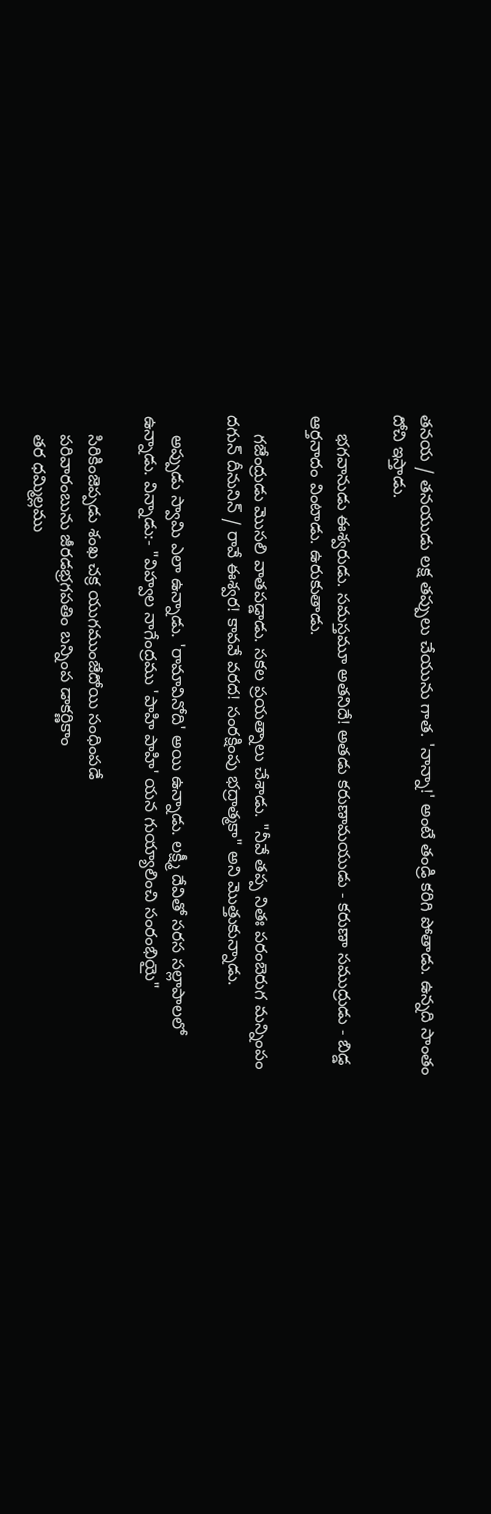తనయ / తనయుడు లక్ష తప్పులు చేయును గాత. 'నాన్నా!' అంటే తండ్రి కరిగి పోతాడు. ఉన్నది సాంతం దోచి ఇస్తాడు.

    భగవానుడు ఈశ్వరుడు. సమస్తమూ అతనిదే! అతడు కరుణామయుడు - కరుణా సముద్రుడు - బిడ్డ ఆర్తనాదం వింటాడు. ఉరుకుతాడు.

    గజేంద్రుడు మొసలి వాతపడ్డాడు. సకల ప్రయత్నాలు చేశాడు. "నీవే తప్ప నితః పరంబెరుగ మన్నింపం దగున్ దీనునిన్ / రావే ఈశ్వర! కావవే వరద! సంరక్షింపు భద్రాత్మకా" అని మొత్తుకున్నాడు.

    అప్పుడు స్వామి ఎలా ఉన్నాడు. 'రామావినోది' అయి ఉన్నాడు. లక్ష్మీ దేవితో సరస సల్లాపాలలో ఉన్నాడు. విన్నాడు:- "విహ్వల నాగేంద్రము 'పాహి పాహి' యన గుయ్యాలించి సంరంభియై"

    సిరికింజెప్పడు శంఖ చక్ర యుగముంజేదోయి సంధింపడే
    పరివారంబును జీరడభ్రగపతిం బన్నింప డాకర్ణికాం
    తర ధమ్మిల్లము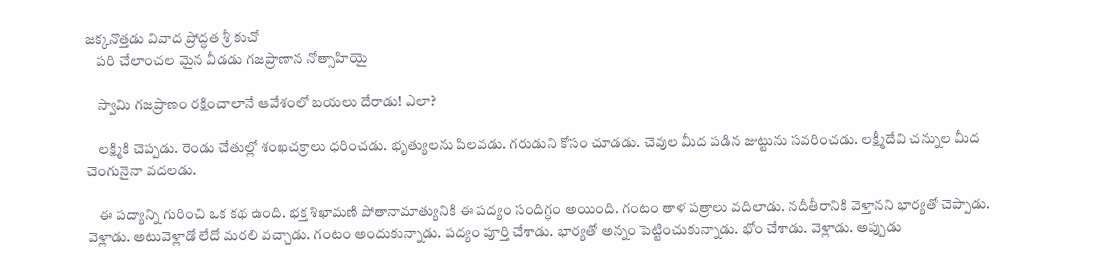జక్కనొత్తడు వివాద ప్రోద్ధత శ్రీ కుచో
    పరి చేలాంచల మైన వీడడు గజప్రాణాన నోత్సాహియై

    స్వామి గజప్రాణం రక్షించాలానే ఆవేశంలో బయలు దేరాడు! ఎలా?

    లక్ష్మికి చెప్పడు. రెండు చేతుల్లో శంఖచక్రాలు ధరించడు. భృత్యులను పిలవడు. గరుడుని కోసం చూడడు. చెవుల మీద పడిన జుట్టును సవరించడు. లక్ష్మీదేవి చన్నుల మీద చెంగునైనా వదలడు.

    ఈ పద్యాన్ని గురించి ఒక కథ ఉంది. భక్త శిఖామణి పోతానామాత్యునికి ఈ పద్యం సందిగ్ధం అయింది. గంటం తాళ పత్రాలు వదిలాడు. నదీతీరానికి వెళ్తానని భార్యతో చెప్పాడు. వెళ్లాడు. అటువెళ్లాడో లేదో మరలి వచ్చాడు. గంటం అందుకున్నాడు. పద్యం పూర్తి చేశాడు. భార్యతో అన్నం పెట్టించుకున్నాడు. భోం చేశాడు. వెళ్లాడు. అప్పుడు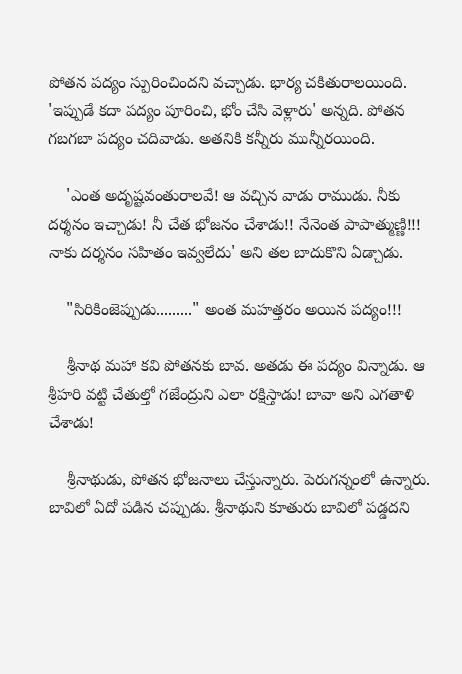పోతన పద్యం స్పురించిందని వచ్చాడు. భార్య చకితురాలయింది. 'ఇప్పుడే కదా పద్యం పూరించి, భోం చేసి వెళ్లారు' అన్నది. పోతన గబగబా పద్యం చదివాడు. అతనికి కన్నీరు మున్నీరయింది.

    'ఎంత అదృష్టవంతురాలవే! ఆ వచ్చిన వాడు రాముడు. నీకు దర్శనం ఇచ్చాడు! నీ చేత భోజనం చేశాడు!! నేనెంత పాపాత్ముణ్ణి!!! నాకు దర్శనం సహితం ఇవ్వలేదు' అని తల బాదుకొని ఏడ్చాడు.

    "సిరికింజెప్పుడు........." అంత మహత్తరం అయిన పద్యం!!!

    శ్రీనాథ మహా కవి పోతనకు బావ. అతడు ఈ పద్యం విన్నాడు. ఆ శ్రీహరి వట్టి చేతుల్తో గజేంద్రుని ఎలా రక్షిస్తాడు! బావా అని ఎగతాళి చేశాడు!

    శ్రీనాథుడు, పోతన భోజనాలు చేస్తున్నారు. పెరుగన్నంలో ఉన్నారు. బావిలో ఏదో పడిన చప్పుడు. శ్రీనాథుని కూతురు బావిలో పడ్డదని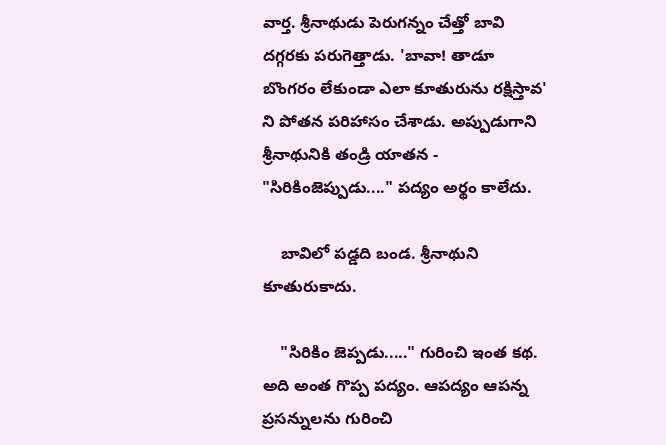వార్త. శ్రీనాథుడు పెరుగన్నం చేత్తో బావి దగ్గరకు పరుగెత్తాడు. 'బావా! తాడూ బొంగరం లేకుండా ఎలా కూతురును రక్షిస్తావ' ని పోతన పరిహాసం చేశాడు. అప్పుడుగాని శ్రీనాథునికి తండ్రి యాతన - "సిరికింజెప్పుడు...." పద్యం అర్థం కాలేదు.

    బావిలో పడ్డది బండ. శ్రీనాథుని కూతురుకాదు.

    "సిరికిం జెప్పడు....." గురించి ఇంత కథ. అది అంత గొప్ప పద్యం. ఆపద్యం ఆపన్న ప్రసన్నులను గురించి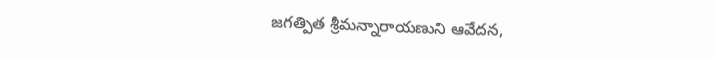జగత్పిత శ్రీమన్నారాయణుని ఆవేదన,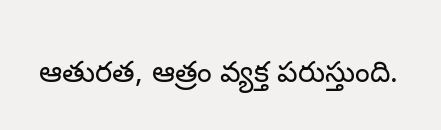ఆతురత, ఆత్రం వ్యక్త పరుస్తుంది.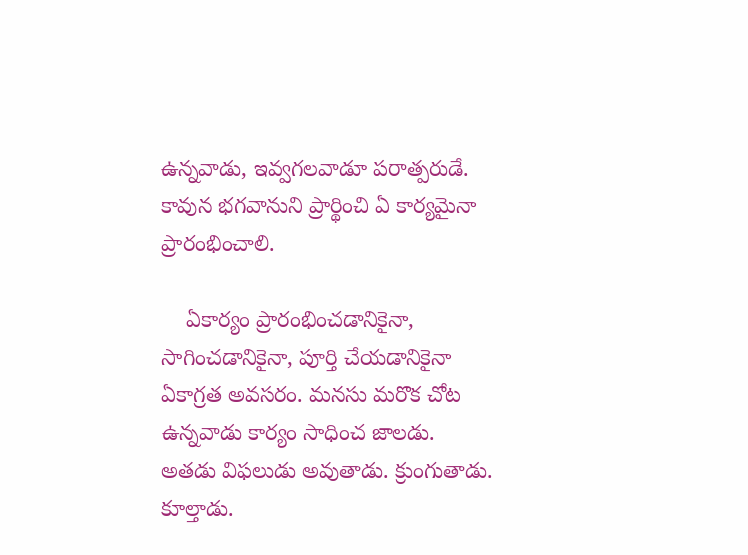ఉన్నవాడు, ఇవ్వగలవాడూ పరాత్పరుడే. కావున భగవానుని ప్రార్థించి ఏ కార్యమైనా ప్రారంభించాలి.

    ఏకార్యం ప్రారంభించడానికైనా, సాగించడానికైనా, పూర్తి చేయడానికైనా ఏకాగ్రత అవసరం. మనసు మరొక చోట ఉన్నవాడు కార్యం సాధించ జాలడు. అతడు విఫలుడు అవుతాడు. క్రుంగుతాడు. కూల్తాడు.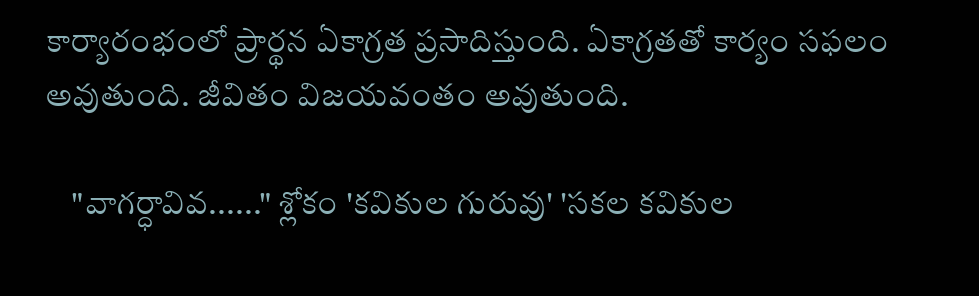కార్యారంభంలో ప్రార్థన ఏకాగ్రత ప్రసాదిస్తుంది. ఏకాగ్రతతో కార్యం సఫలం అవుతుంది. జీవితం విజయవంతం అవుతుంది.

    "వాగర్ధావివ......" శ్లోకం 'కవికుల గురువు' 'సకల కవికుల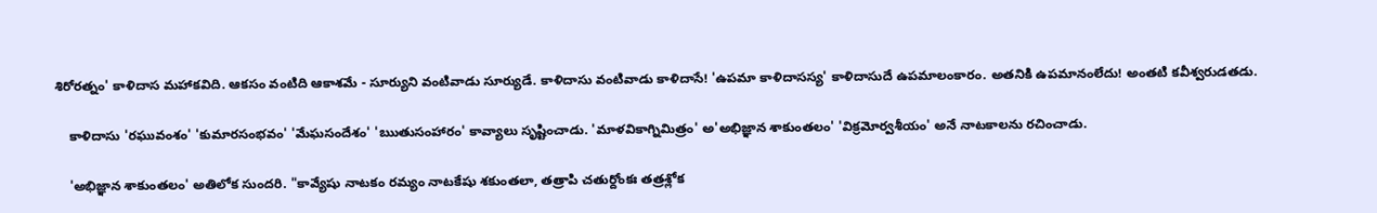శిరోరత్నం' కాళిదాస మహాకవిది. ఆకసం వంటిది ఆకాశమే - సూర్యుని వంటివాడు సూర్యుడే. కాళిదాసు వంటివాడు కాళిదాసే! 'ఉపమా కాళిదాసస్య' కాళిదాసుదే ఉపమాలంకారం. అతనికి ఉపమానంలేదు! అంతటి కవీశ్వరుడతడు.

    కాళిదాసు 'రఘువంశం' 'కుమారసంభవం' 'మేఘసందేశం' 'ఋతుసంహారం' కావ్యాలు సృష్టించాడు. 'మాళవికాగ్నిమిత్రం' అ'అభిజ్ఞాన శాకుంతలం' 'విక్రమోర్వశీయం' అనే నాటకాలను రచించాడు.

    'అభిజ్ఞాన శాకుంతలం' అతిలోక సుందరి. "కావ్యేషు నాటకం రమ్యం నాటకేషు శకుంతలా, తత్రాపి చతుర్దోంకః తత్రశ్లోక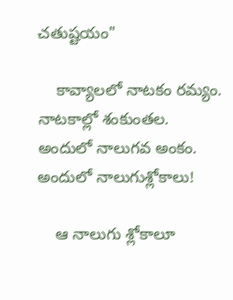చతుష్టయం"

    కావ్యాలలో నాటకం రమ్యం. నాటకాల్లో శంకుంతల. అందులో నాలుగవ అంకం. అందులో నాలుగుశ్లోకాలు!

    ఆ నాలుగు శ్లోకాలూ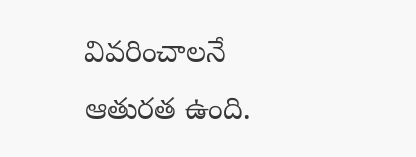వివరించాలనే ఆతురత ఉంది.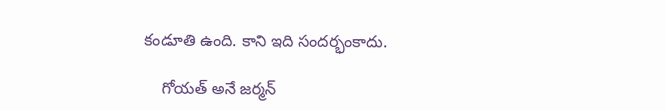కండూతి ఉంది. కాని ఇది సందర్భంకాదు.

    గోయత్ అనే జర్మన్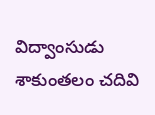విద్వాంసుడు శాకుంతలం చదివి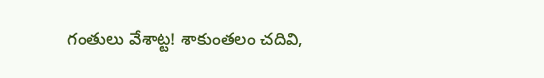గంతులు వేశాట్ట! శాకుంతలం చదివి,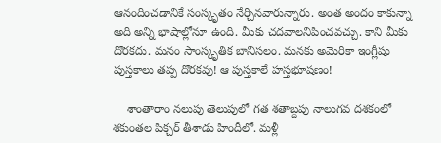ఆనందించడానికే సంస్కృతం నేర్చినవారున్నారు. అంత అందం కాకున్నా అది అన్ని భాషాల్లోనూ ఉంది. మీకు చదవాలనిపించవచ్చు. కాని మీకు దొరకదు. మనం సాంస్కృతిక బానిసలం. మనకు అమెరికా ఇంగ్లీషు పుస్తకాలు తప్ప దొరకవు! ఆ పుస్తకాలే హస్తభూషణం!

    శాంతారాం నలుపు తెలుపులో గత శతాబ్దపు నాలుగవ దశకంలో శకుంతల పిక్చర్ తీశాడు హిందీలో. మళ్లీ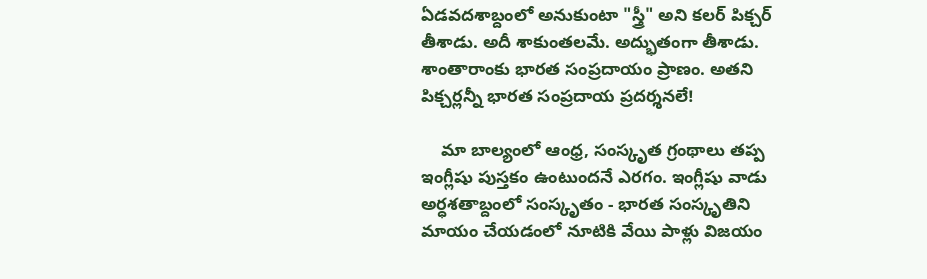ఏడవదశాబ్దంలో అనుకుంటా "స్త్రీ" అని కలర్ పిక్చర్ తీశాడు. అదీ శాకుంతలమే. అద్భుతంగా తీశాడు. శాంతారాంకు భారత సంప్రదాయం ప్రాణం. అతని పిక్చర్లన్నీ భారత సంప్రదాయ ప్రదర్శనలే!

    మా బాల్యంలో ఆంధ్ర, సంస్కృత గ్రంథాలు తప్ప ఇంగ్లీషు పుస్తకం ఉంటుందనే ఎరగం. ఇంగ్లీషు వాడు అర్ధశతాబ్దంలో సంస్కృతం - భారత సంస్కృతిని మాయం చేయడంలో నూటికి వేయి పాళ్లు విజయం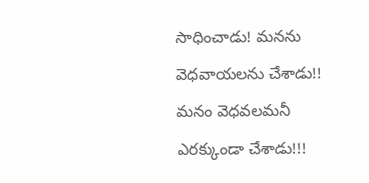సాధించాడు! మనను వెధవాయలను చేశాడు!! మనం వెధవలమనీ ఎరక్కుండా చేశాడు!!!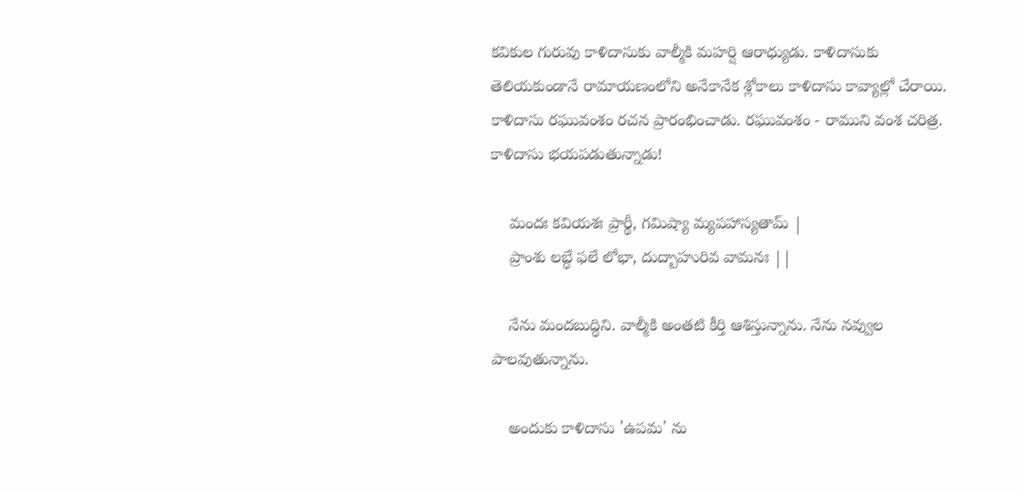కవికుల గురువు కాళిదాసుకు వాల్మీకి మహర్షి ఆరాధ్యుడు. కాళిదాసుకు తెలియకుండానే రామాయణంలోని అనేకానేక శ్లోకాలు కాళిదాసు కావ్యాల్లో చేరాయి. కాళిదాసు రఘువంశం రచన ప్రారంభించాడు. రఘువంశం - రాముని వంశ చరిత్ర. కాళిదాసు భయపడుతున్నాడు!

    మందః కవియశః ప్రార్థీ, గమిష్యా మ్యపహాస్యతామ్ |
    ప్రాంశు లబ్ధే ఫలే లోభా, దుద్బాహురివ వామనః ||

    నేను మందబుద్ధిని. వాల్మీకి అంతటి కీర్తి ఆశిస్తున్నాను. నేను నవ్వుల పాలవుతున్నాను.

    అందుకు కాళిదాసు 'ఉపమ' ను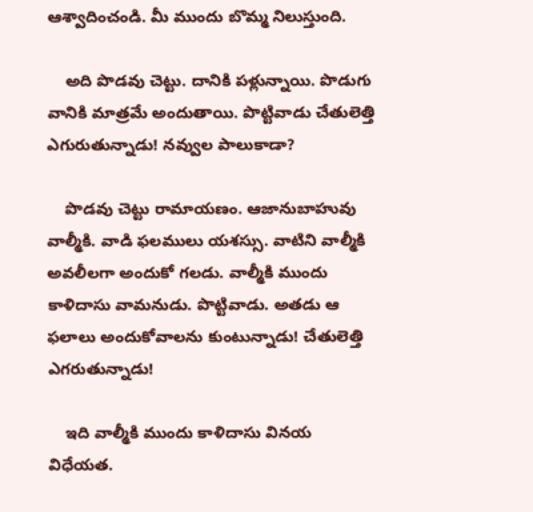ఆశ్వాదించండి. మీ ముందు బొమ్మ నిలుస్తుంది.

    అది పొడవు చెట్టు. దానికి పళ్లున్నాయి. పొడుగు వానికి మాత్రమే అందుతాయి. పొట్టివాడు చేతులెత్తి ఎగురుతున్నాడు! నవ్వుల పాలుకాడా?

    పొడవు చెట్టు రామాయణం. ఆజానుబాహువు వాల్మీకి. వాడి ఫలములు యశస్సు. వాటిని వాల్మీకి అవలీలగా అందుకో గలడు. వాల్మీకి ముందు కాళిదాసు వామనుడు. పొట్టివాడు. అతడు ఆ ఫలాలు అందుకోవాలను కుంటున్నాడు! చేతులెత్తి ఎగరుతున్నాడు!

    ఇది వాల్మీకి ముందు కాళిదాసు వినయ విధేయత.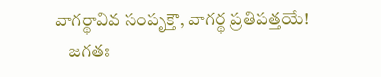వాగర్థావివ సంపృక్తౌ, వాగర్థ ప్రతిపత్తయే!
    జగతః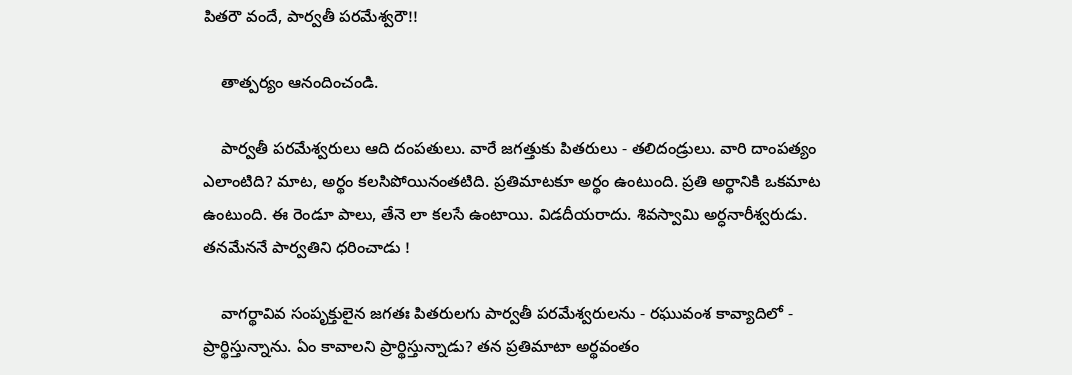పితరౌ వందే, పార్వతీ పరమేశ్వరౌ!!

    తాత్పర్యం ఆనందించండి.

    పార్వతీ పరమేశ్వరులు ఆది దంపతులు. వారే జగత్తుకు పితరులు - తలిదండ్రులు. వారి దాంపత్యం ఎలాంటిది? మాట, అర్థం కలసిపోయినంతటిది. ప్రతిమాటకూ అర్థం ఉంటుంది. ప్రతి అర్థానికి ఒకమాట ఉంటుంది. ఈ రెండూ పాలు, తేనె లా కలసే ఉంటాయి. విడదీయరాదు. శివస్వామి అర్ధనారీశ్వరుడు. తనమేననే పార్వతిని ధరించాడు !

    వాగర్థావివ సంపృక్తులైన జగతః పితరులగు పార్వతీ పరమేశ్వరులను - రఘువంశ కావ్యాదిలో - ప్రార్థిస్తున్నాను. ఏం కావాలని ప్రార్థిస్తున్నాడు? తన ప్రతిమాటా అర్థవంతం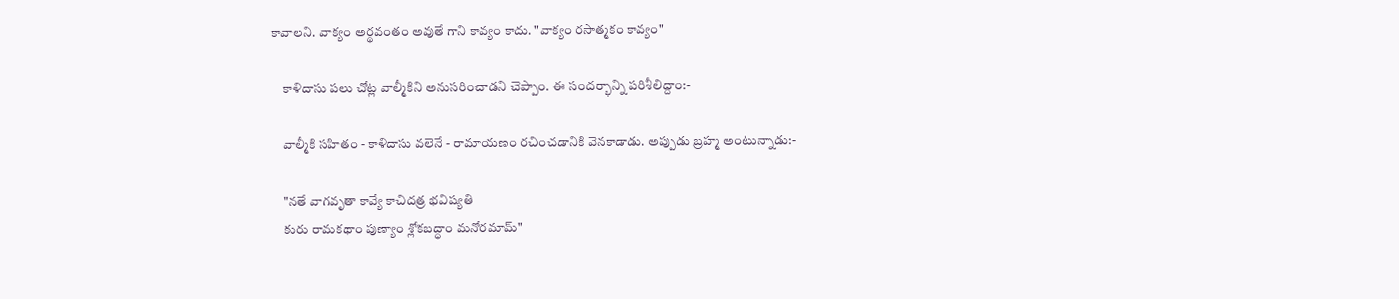కావాలని. వాక్యం అర్థవంతం అవుతే గాని కావ్యం కాదు. "వాక్యం రసాత్మకం కావ్యం"

    కాళిదాసు పలు చోట్ల వాల్మీకిని అనుసరించాడని చెప్పాం. ఈ సందర్భాన్ని పరిశీలిద్దాం:-

    వాల్మీకి సహితం - కాళిదాసు వలెనే - రామాయణం రచించడానికి వెనకాడాడు. అప్పుడు బ్రహ్మ అంటున్నాడు:-

    "నతే వాగవృతా కావ్యే కాచిదత్ర భవిష్యతి
    కురు రామకథాం పుణ్యాం శ్లోకబద్ధాం మనోరమామ్"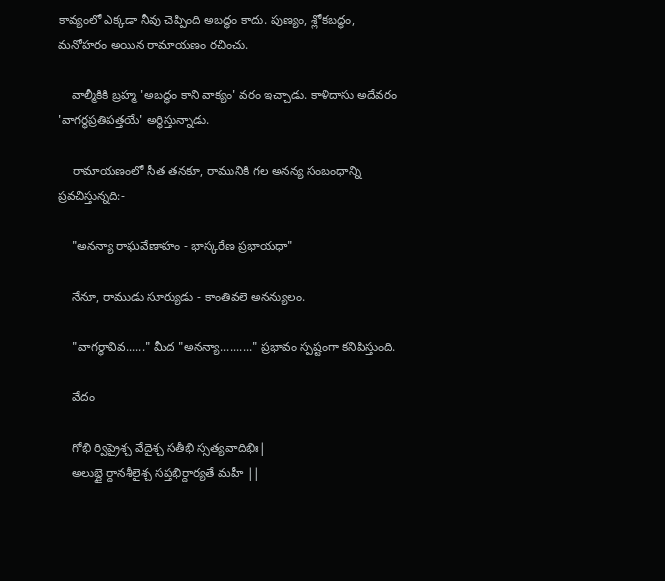కావ్యంలో ఎక్కడా నీవు చెప్పింది అబద్ధం కాదు. పుణ్యం, శ్లోకబద్ధం, మనోహరం అయిన రామాయణం రచించు.

    వాల్మీకికి బ్రహ్మ 'అబద్ధం కాని వాక్యం' వరం ఇచ్చాడు. కాళిదాసు అదేవరం 'వాగర్థప్రతిపత్తయే' అర్థిస్తున్నాడు.

    రామాయణంలో సీత తనకూ, రామునికి గల అనన్య సంబంధాన్ని ప్రవచిస్తున్నది:-

    "అనన్యా రాఘవేణాహం - భాస్కరేణ ప్రభాయధా"

    నేనూ, రాముడు సూర్యుడు - కాంతివలె అనన్యులం.

    "వాగర్థావివ......" మీద "అనన్యా.........." ప్రభావం స్పష్టంగా కనిపిస్తుంది.

    వేదం

    గోభి ర్విప్రైశ్చ వేదైశ్చ సతీభి స్సత్యవాదిభిః|
    అలుబ్దై ర్దానశీలైశ్చ సప్తభిర్దార్యతే మహీ ||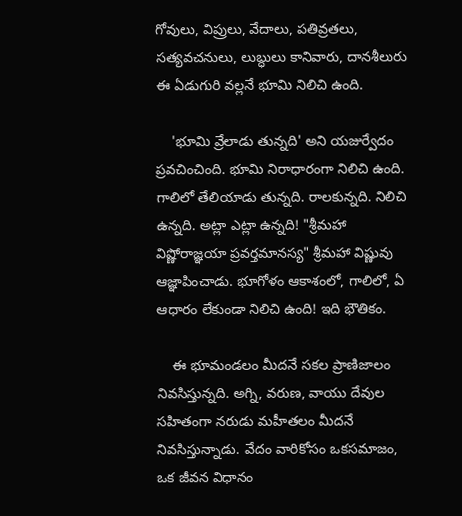గోవులు, విప్రులు, వేదాలు, పతివ్రతలు, సత్యవచనులు, లుబ్ధులు కానివారు, దానశీలురు ఈ ఏడుగురి వల్లనే భూమి నిలిచి ఉంది.

    'భూమి వ్రేలాడు తున్నది' అని యజుర్వేదం ప్రవచించింది. భూమి నిరాధారంగా నిలిచి ఉంది. గాలిలో తేలియాడు తున్నది. రాలకున్నది. నిలిచి ఉన్నది. అట్లా ఎట్లా ఉన్నది! "శ్రీమహా విష్ణోరాజ్ఞయా ప్రవర్తమానస్య" శ్రీమహా విష్ణువు ఆజ్ఞాపించాడు. భూగోళం ఆకాశంలో, గాలిలో, ఏ ఆధారం లేకుండా నిలిచి ఉంది! ఇది భౌతికం.

    ఈ భూమండలం మీదనే సకల ప్రాణిజాలం నివసిస్తున్నది. అగ్ని, వరుణ, వాయు దేవుల సహితంగా నరుడు మహీతలం మీదనే నివసిస్తున్నాడు. వేదం వారికోసం ఒకసమాజం, ఒక జీవన విధానం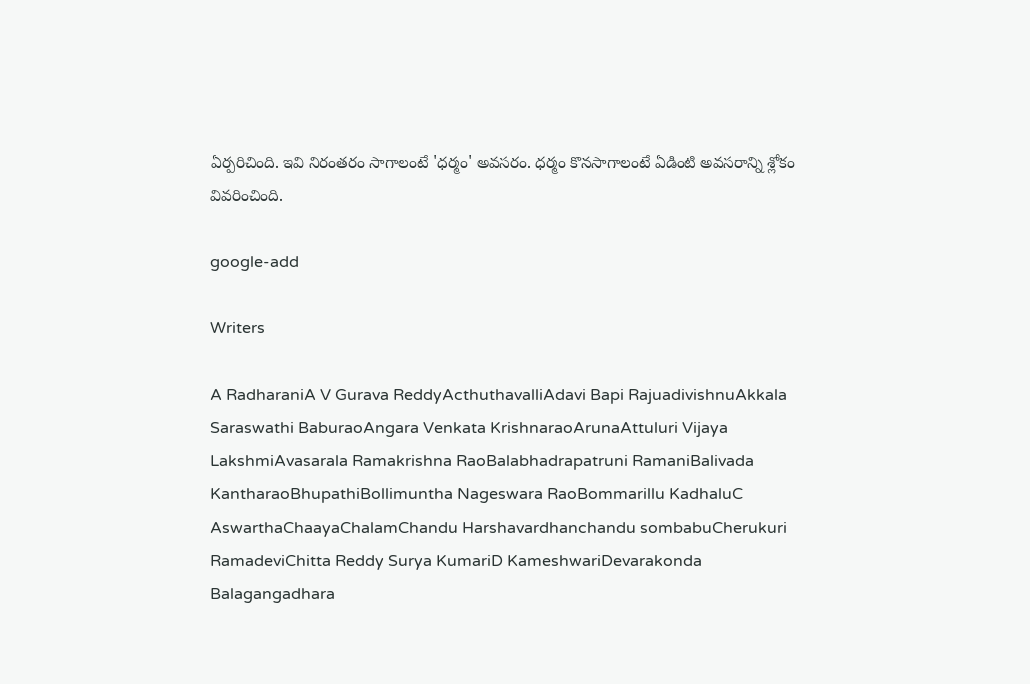ఏర్పరిచింది. ఇవి నిరంతరం సాగాలంటే 'ధర్మం' అవసరం. ధర్మం కొనసాగాలంటే ఏడింటి అవసరాన్ని శ్లోకం వివరించింది.

google-add

Writers

A RadharaniA V Gurava ReddyActhuthavalliAdavi Bapi RajuadivishnuAkkala Saraswathi BaburaoAngara Venkata KrishnaraoArunaAttuluri Vijaya LakshmiAvasarala Ramakrishna RaoBalabhadrapatruni RamaniBalivada KantharaoBhupathiBollimuntha Nageswara RaoBommarillu KadhaluC AswarthaChaayaChalamChandu Harshavardhanchandu sombabuCherukuri RamadeviChitta Reddy Surya KumariD KameshwariDevarakonda Balagangadhara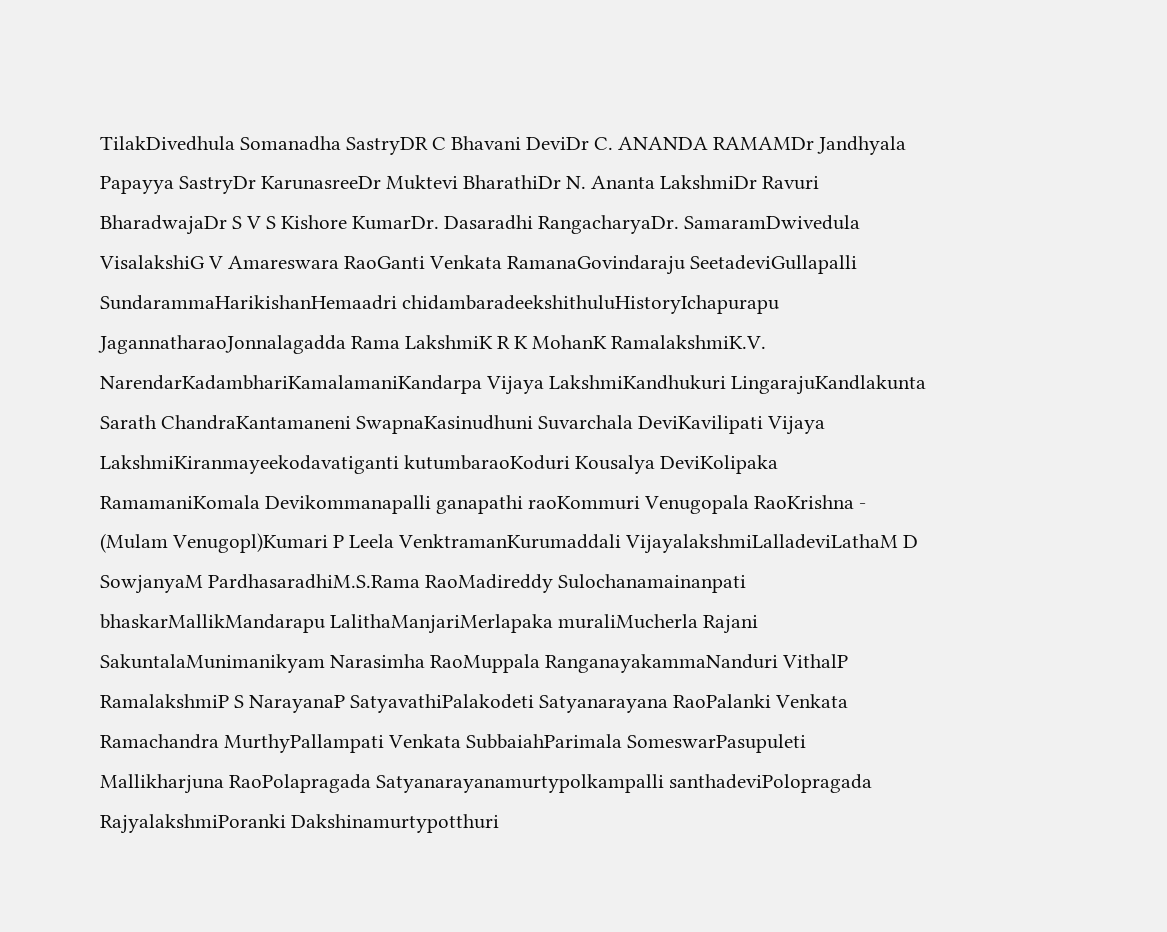TilakDivedhula Somanadha SastryDR C Bhavani DeviDr C. ANANDA RAMAMDr Jandhyala Papayya SastryDr KarunasreeDr Muktevi BharathiDr N. Ananta LakshmiDr Ravuri BharadwajaDr S V S Kishore KumarDr. Dasaradhi RangacharyaDr. SamaramDwivedula VisalakshiG V Amareswara RaoGanti Venkata RamanaGovindaraju SeetadeviGullapalli SundarammaHarikishanHemaadri chidambaradeekshithuluHistoryIchapurapu JagannatharaoJonnalagadda Rama LakshmiK R K MohanK RamalakshmiK.V. NarendarKadambhariKamalamaniKandarpa Vijaya LakshmiKandhukuri LingarajuKandlakunta Sarath ChandraKantamaneni SwapnaKasinudhuni Suvarchala DeviKavilipati Vijaya LakshmiKiranmayeekodavatiganti kutumbaraoKoduri Kousalya DeviKolipaka RamamaniKomala Devikommanapalli ganapathi raoKommuri Venugopala RaoKrishna - (Mulam Venugopl)Kumari P Leela VenktramanKurumaddali VijayalakshmiLalladeviLathaM D SowjanyaM PardhasaradhiM.S.Rama RaoMadireddy Sulochanamainanpati bhaskarMallikMandarapu LalithaManjariMerlapaka muraliMucherla Rajani SakuntalaMunimanikyam Narasimha RaoMuppala RanganayakammaNanduri VithalP RamalakshmiP S NarayanaP SatyavathiPalakodeti Satyanarayana RaoPalanki Venkata Ramachandra MurthyPallampati Venkata SubbaiahParimala SomeswarPasupuleti Mallikharjuna RaoPolapragada Satyanarayanamurtypolkampalli santhadeviPolopragada RajyalakshmiPoranki Dakshinamurtypotthuri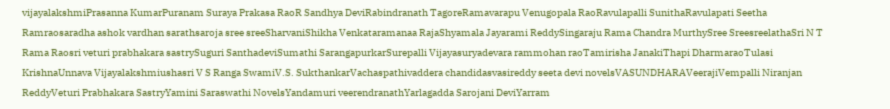vijayalakshmiPrasanna KumarPuranam Suraya Prakasa RaoR Sandhya DeviRabindranath TagoreRamavarapu Venugopala RaoRavulapalli SunithaRavulapati Seetha Ramraosaradha ashok vardhan sarathsaroja sree sreeSharvaniShikha Venkataramanaa RajaShyamala Jayarami ReddySingaraju Rama Chandra MurthySree SreesreelathaSri N T Rama Raosri veturi prabhakara sastrySuguri SanthadeviSumathi SarangapurkarSurepalli Vijayasuryadevara rammohan raoTamirisha JanakiThapi DharmaraoTulasi KrishnaUnnava Vijayalakshmiushasri V S Ranga SwamiV.S. SukthankarVachaspathivaddera chandidasvasireddy seeta devi novelsVASUNDHARAVeerajiVempalli Niranjan ReddyVeturi Prabhakara SastryYamini Saraswathi NovelsYandamuri veerendranathYarlagadda Sarojani DeviYarram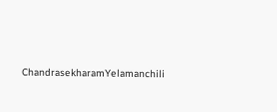ChandrasekharamYelamanchili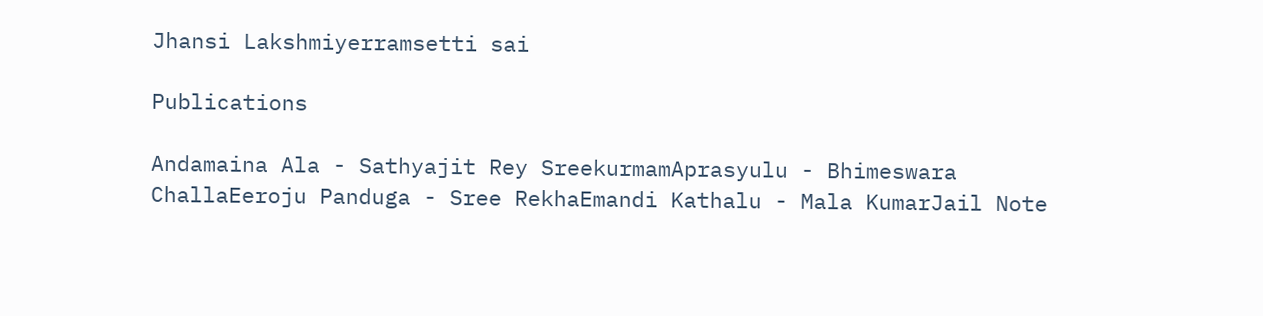Jhansi Lakshmiyerramsetti sai

Publications

Andamaina Ala - Sathyajit Rey SreekurmamAprasyulu - Bhimeswara ChallaEeroju Panduga - Sree RekhaEmandi Kathalu - Mala KumarJail Note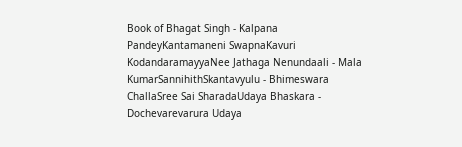Book of Bhagat Singh - Kalpana PandeyKantamaneni SwapnaKavuri KodandaramayyaNee Jathaga Nenundaali - Mala KumarSannihithSkantavyulu - Bhimeswara ChallaSree Sai SharadaUdaya Bhaskara - Dochevarevarura Udaya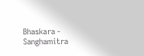Bhaskara - Sanghamitra